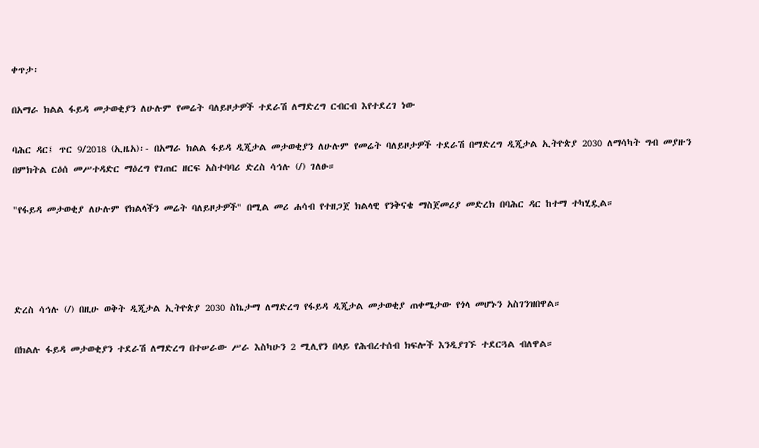ቀጥታ፡

በአማራ ክልል ፋይዳ መታወቂያን ለሁሉም የመሬት ባለይዞታዎች ተደራሽ ለማድረግ ርብርብ እየተደረገ ነው

ባሕር ዳር፤ ጥር 9/2018 (ኢዜአ)፡- በአማራ ክልል ፋይዳ ዲጂታል መታወቂያን ለሁሉም የመሬት ባለይዞታዎች ተደራሽ በማድረግ ዲጂታል ኢትዮጵያ 2030 ለማሳካት ግብ መያዙን በምክትል ርዕሰ መሥተዳድር ማዕረግ የገጠር ዘርፍ አስተባባሪ ድረስ ሳኅሉ (/) ገለፁ።

"የፋይዳ መታወቂያ ለሁሉም የክልላችን መሬት ባለይዞታዎች" በሚል መሪ ሐሳብ የተዘጋጀ ክልላዊ የንቅናቄ ማስጀመሪያ መድረክ በባሕር ዳር ከተማ ተካሂዷል።




ድረስ ሳኅሉ (/) በዚሁ ወቅት ዲጂታል ኢትዮጵያ 2030 ስኬታማ ለማድረግ የፋይዳ ዲጂታል መታወቂያ ጠቀሜታው የጎላ መሆኑን አስገንዝበዋል።

በክልሉ ፋይዳ መታወቂያን ተደራሽ ለማድረግ በተሠራው ሥራ እስካሁን 2 ሚሊየን በላይ የሕብረተሰብ ክፍሎች እንዲያገኙ ተደርጓል ብለዋል።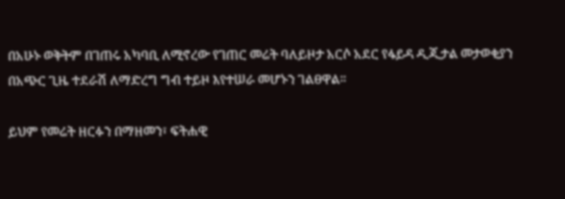በአሁኑ ወቅትም በገጠሩ አካባቢ ለሚኖረው የገጠር መሬት ባለይዞታ አርሶ አደር የፋይዳ ዲጂታል መታወቂያን በአጭር ጊዜ ተደራሽ ለማድረግ ግብ ተይዞ እየተሠራ መሆኑን ገልፀዋል።

ይህም የመሬት ዘርፉን በማዘመን፣ ፍትሐዊ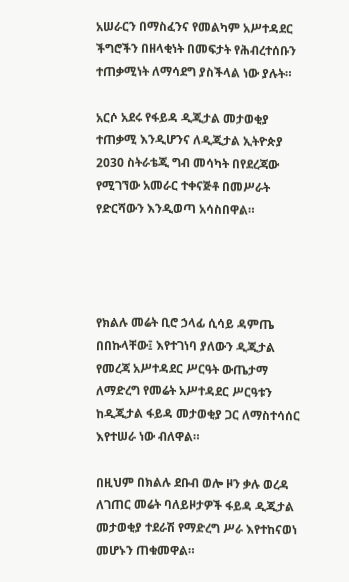አሠራርን በማስፈንና የመልካም አሥተዳደር ችግሮችን በዘላቂነት በመፍታት የሕብረተሰቡን ተጠቃሚነት ለማሳደግ ያስችላል ነው ያሉት።

አርሶ አደሩ የፋይዳ ዲጂታል መታወቂያ ተጠቃሚ እንዲሆንና ለዲጂታል ኢትዮጵያ 2030 ስትራቴጂ ግብ መሳካት በየደረጃው የሚገኘው አመራር ተቀናጅቶ በመሥራት የድርሻውን እንዲወጣ አሳስበዋል።




የክልሉ መሬት ቢሮ ኃላፊ ሲሳይ ዳምጤ በበኩላቸው፤ እየተገነባ ያለውን ዲጂታል የመረጃ አሥተዳደር ሥርዓት ውጤታማ ለማድረግ የመሬት አሥተዳደር ሥርዓቱን ከዲጂታል ፋይዳ መታወቂያ ጋር ለማስተሳሰር እየተሠራ ነው ብለዋል።

በዚህም በክልሉ ደቡብ ወሎ ዞን ቃሉ ወረዳ ለገጠር መሬት ባለይዞታዎች ፋይዳ ዲጂታል መታወቂያ ተደራሽ የማድረግ ሥራ እየተከናወነ መሆኑን ጠቁመዋል።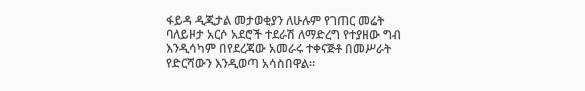ፋይዳ ዲጂታል መታወቂያን ለሁሉም የገጠር መሬት ባለይዞታ አርሶ አደሮች ተደራሽ ለማድረግ የተያዘው ግብ እንዲሳካም በየደረጃው አመራሩ ተቀናጅቶ በመሥራት የድርሻውን እንዲወጣ አሳስበዋል።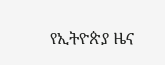የኢትዮጵያ ዜና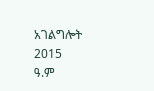አገልግሎት
2015
ዓ.ም